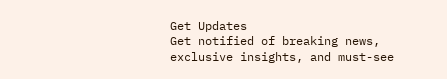Get Updates
Get notified of breaking news, exclusive insights, and must-see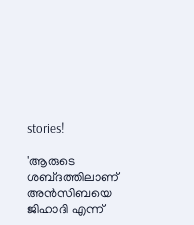stories!

'ആരുടെ ശബ്‌ദത്തിലാണ് അൻസിബയെ ജിഹാദി എന്ന്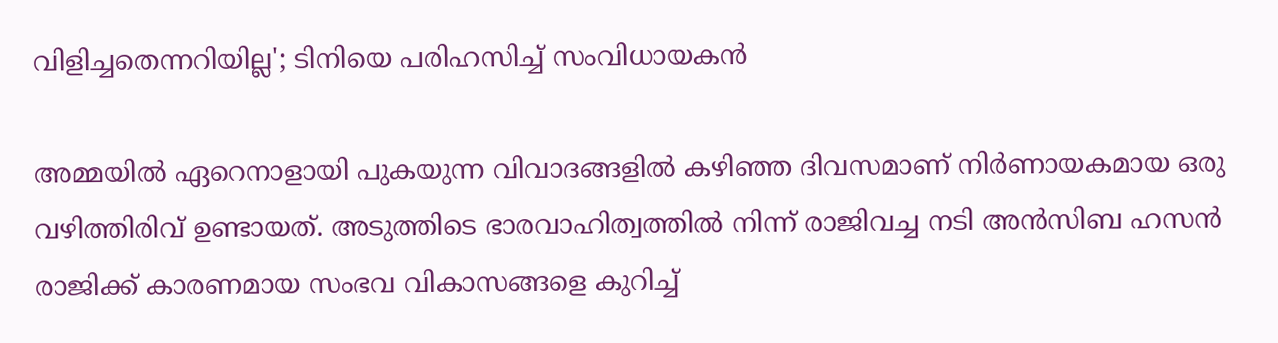വിളിച്ചതെന്നറിയില്ല'; ടിനിയെ പരിഹസിച്ച് സംവിധായകൻ

അമ്മയിൽ ഏറെനാളായി പുകയുന്ന വിവാദങ്ങളിൽ കഴിഞ്ഞ ദിവസമാണ് നിർണായകമായ ഒരു വഴിത്തിരിവ് ഉണ്ടായത്. അടുത്തിടെ ഭാരവാഹിത്വത്തിൽ നിന്ന് രാജിവച്ച നടി അൻസിബ ഹസൻ രാജിക്ക് കാരണമായ സംഭവ വികാസങ്ങളെ കുറിച്ച്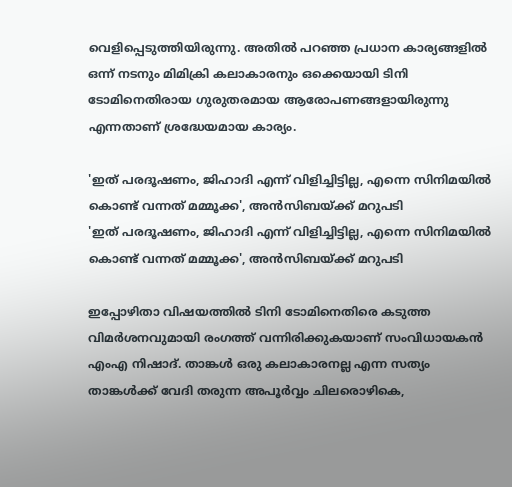വെളിപ്പെടുത്തിയിരുന്നു. അതിൽ പറഞ്ഞ പ്രധാന കാര്യങ്ങളിൽ ഒന്ന് നടനും മിമിക്രി കലാകാരനും ഒക്കെയായി ടിനി ടോമിനെതിരായ ഗുരുതരമായ ആരോപണങ്ങളായിരുന്നു എന്നതാണ് ശ്രദ്ധേയമായ കാര്യം.

'ഇത് പരദൂഷണം, ജിഹാദി എന്ന് വിളിച്ചിട്ടില്ല, എന്നെ സിനിമയിൽ കൊണ്ട് വന്നത് മമ്മൂക്ക', അൻസിബയ്ക്ക് മറുപടി
'ഇത് പരദൂഷണം, ജിഹാദി എന്ന് വിളിച്ചിട്ടില്ല, എന്നെ സിനിമയിൽ കൊണ്ട് വന്നത് മമ്മൂക്ക', അൻസിബയ്ക്ക് മറുപടി

ഇപ്പോഴിതാ വിഷയത്തിൽ ടിനി ടോമിനെതിരെ കടുത്ത വിമർശനവുമായി രംഗത്ത് വന്നിരിക്കുകയാണ് സംവിധായകൻ എംഎ നിഷാദ്. താങ്കൾ ഒരു കലാകാരനല്ല എന്ന സത്യം താങ്കൾക്ക് വേദി തരുന്ന അപൂർവ്വം ചിലരൊഴികെ,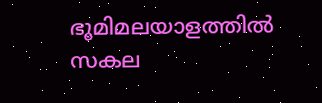ഭൂമിമലയാളത്തിൽ സകല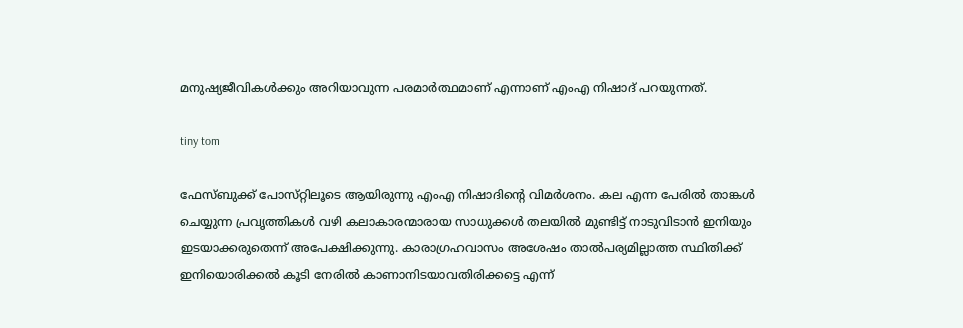മനുഷ്യജീവികൾക്കും അറിയാവുന്ന പരമാർത്ഥമാണ് എന്നാണ് എംഎ നിഷാദ് പറയുന്നത്.

tiny tom

ഫേസ്‌ബുക്ക് പോസ്‌റ്റിലൂടെ ആയിരുന്നു എംഎ നിഷാദിന്റെ വിമർശനം. കല എന്ന പേരിൽ താങ്കൾ ചെയ്യുന്ന പ്രവൃത്തികൾ വഴി കലാകാരന്മാരായ സാധുക്കൾ തലയിൽ മുണ്ടിട്ട് നാടുവിടാൻ ഇനിയും ഇടയാക്കരുതെന്ന് അപേക്ഷിക്കുന്നു. കാരാഗ്രഹവാസം അശേഷം താൽപര്യമില്ലാത്ത സ്ഥിതിക്ക് ഇനിയൊരിക്കൽ കൂടി നേരിൽ കാണാനിടയാവതിരിക്കട്ടെ എന്ന്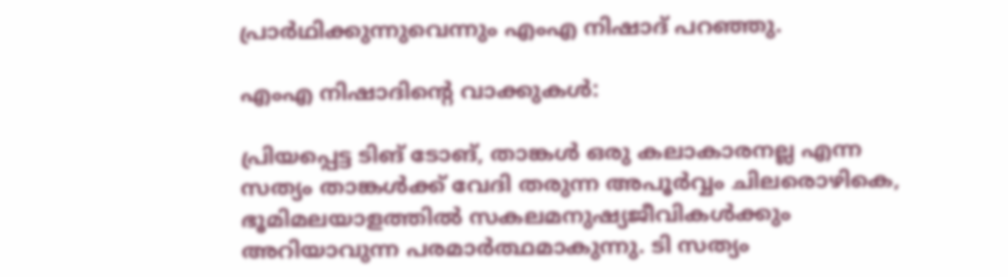പ്രാർഥിക്കുന്നുവെന്നും എംഎ നിഷാദ് പറഞ്ഞു.

എംഎ നിഷാദിന്റെ വാക്കുകൾ:

പ്രിയപ്പെട്ട ടിങ് ടോങ്, താങ്കൾ ഒരു കലാകാരനല്ല എന്ന സത്യം താങ്കൾക്ക് വേദി തരുന്ന അപൂർവ്വം ചിലരൊഴികെ, ഭൂമിമലയാളത്തിൽ സകലമനുഷ്യജീവികൾക്കും അറിയാവുന്ന പരമാർത്ഥമാകുന്നു. ടി സത്യം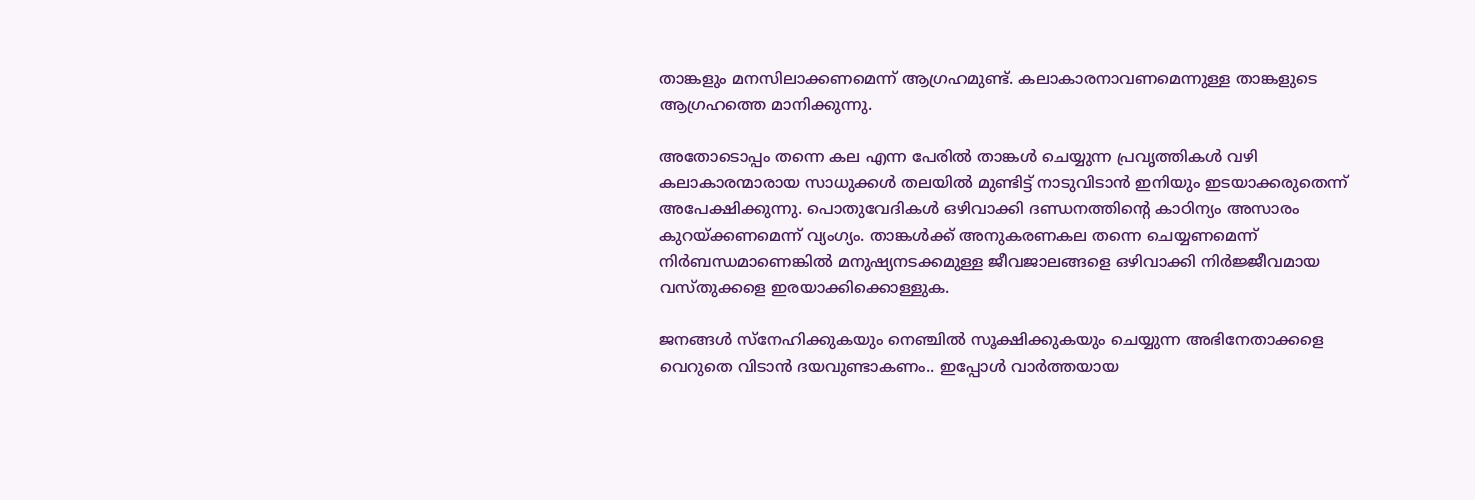താങ്കളും മനസിലാക്കണമെന്ന് ആഗ്രഹമുണ്ട്. കലാകാരനാവണമെന്നുള്ള താങ്കളുടെ ആഗ്രഹത്തെ മാനിക്കുന്നു.

അതോടൊപ്പം തന്നെ കല എന്ന പേരിൽ താങ്കൾ ചെയ്യുന്ന പ്രവൃത്തികൾ വഴി കലാകാരന്മാരായ സാധുക്കൾ തലയിൽ മുണ്ടിട്ട് നാടുവിടാൻ ഇനിയും ഇടയാക്കരുതെന്ന് അപേക്ഷിക്കുന്നു. പൊതുവേദികൾ ഒഴിവാക്കി ദണ്ഡനത്തിന്റെ കാഠിന്യം അസാരം കുറയ്ക്കണമെന്ന് വ്യംഗ്യം. താങ്കൾക്ക് അനുകരണകല തന്നെ ചെയ്യണമെന്ന് നിർബന്ധമാണെങ്കിൽ മനുഷ്യനടക്കമുള്ള ജീവജാലങ്ങളെ ഒഴിവാക്കി നിർജ്ജീവമായ വസ്‌തുക്കളെ ഇരയാക്കിക്കൊള്ളുക.

ജനങ്ങൾ സ്നേഹിക്കുകയും നെഞ്ചിൽ സൂക്ഷിക്കുകയും ചെയ്യുന്ന അഭിനേതാക്കളെ വെറുതെ വിടാൻ ദയവുണ്ടാകണം.. ഇപ്പോൾ വാർത്തയായ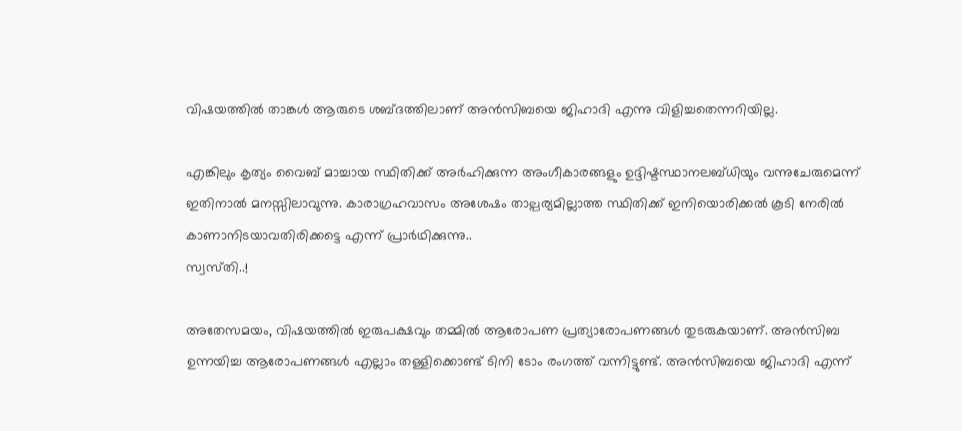വിഷയത്തിൽ താങ്കൾ ആരുടെ ശബ്‌ദത്തിലാണ് അൻസിബയെ ജിഹാദി എന്നു വിളിച്ചതെന്നറിയില്ല.

എങ്കിലും കൃത്യം വൈബ് മാച്ചായ സ്ഥിതിക്ക് അർഹിക്കുന്ന അംഗീകാരങ്ങളും ഉദ്ദിഷ്ടസ്ഥാനലബ്ധിയും വന്നുചേരുമെന്ന് ഇതിനാൽ മനസ്സിലാവുന്നു. കാരാഗ്രഹവാസം അശേഷം താല്പര്യമില്ലാത്ത സ്ഥിതിക്ക് ഇനിയൊരിക്കൽ കൂടി നേരിൽ കാണാനിടയാവതിരിക്കട്ടെ എന്ന് പ്രാർഥിക്കുന്നു..
സ്വസ്‌തി..!

അതേസമയം, വിഷയത്തിൽ ഇരുപക്ഷവും തമ്മിൽ ആരോപണ പ്രത്യാരോപണങ്ങൾ തുടരുകയാണ്. അൻസിബ ഉന്നയിച്ച ആരോപണങ്ങൾ എല്ലാം തള്ളിക്കൊണ്ട് ടിനി ടോം രംഗത്ത് വന്നിട്ടുണ്ട്. അൻസിബയെ ജിഹാദി എന്ന്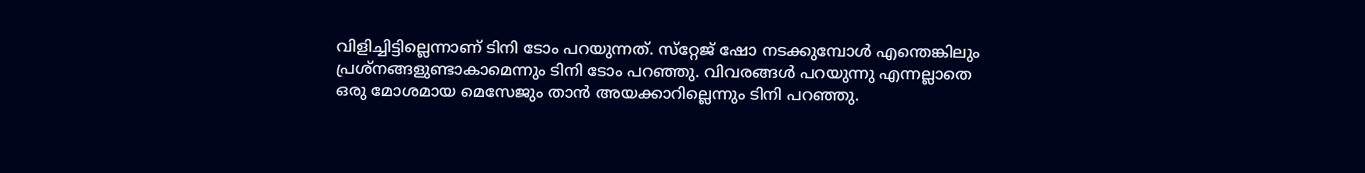വിളിച്ചിട്ടില്ലെന്നാണ് ടിനി ടോം പറയുന്നത്. സ്‌റ്റേജ് ഷോ നടക്കുമ്പോൾ എന്തെങ്കിലും പ്രശ്‌നങ്ങളുണ്ടാകാമെന്നും ടിനി ടോം പറഞ്ഞു. വിവരങ്ങൾ പറയുന്നു എന്നല്ലാതെ ഒരു മോശമായ മെസേജും താൻ അയക്കാറില്ലെന്നും ടിനി പറഞ്ഞു.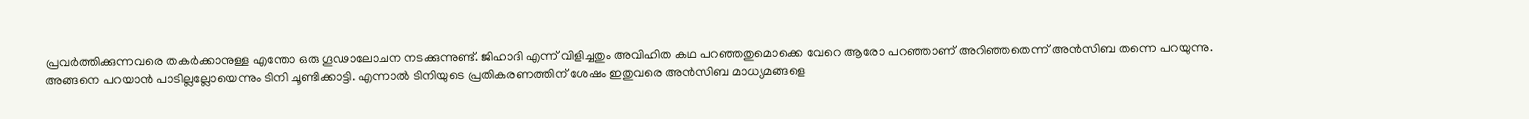പ്രവർത്തിക്കുന്നവരെ തകർക്കാനുള്ള എന്തോ ഒരു ഗൂഢാലോചന നടക്കുന്നുണ്ട്. ജിഹാദി എന്ന് വിളിച്ചതും അവിഹിത കഥ പറഞ്ഞതുമൊക്കെ വേറെ ആരോ പറഞ്ഞാണ് അറിഞ്ഞതെന്ന് അൻസിബ തന്നെ പറയുന്നു. അങ്ങനെ പറയാൻ പാടില്ലല്ലോയെന്നും ടിനി ചൂണ്ടിക്കാട്ടി. എന്നാൽ ടിനിയുടെ പ്രതികരണത്തിന് ശേഷം ഇതുവരെ അൻസിബ മാധ്യമങ്ങളെ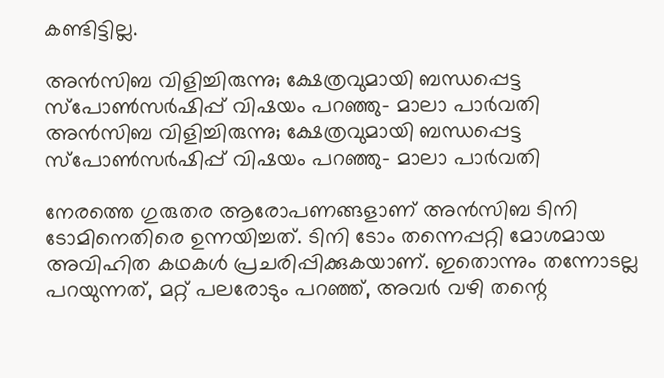കണ്ടിട്ടില്ല.

അന്‍സിബ വിളിച്ചിരുന്നു; ക്ഷേത്രവുമായി ബന്ധപ്പെട്ട സ്‌പോണ്‍സര്‍ഷിപ്പ് വിഷയം പറഞ്ഞു- മാലാ പാര്‍വതി
അന്‍സിബ വിളിച്ചിരുന്നു; ക്ഷേത്രവുമായി ബന്ധപ്പെട്ട സ്‌പോണ്‍സര്‍ഷിപ്പ് വിഷയം പറഞ്ഞു- മാലാ പാര്‍വതി

നേരത്തെ ഗുരുതര ആരോപണങ്ങളാണ് അൻസിബ ടിനി ടോമിനെതിരെ ഉന്നയിച്ചത്. ടിനി ടോം തന്നെപ്പറ്റി മോശമായ അവിഹിത കഥകള്‍ പ്രചരിപ്പിക്കുകയാണ്. ഇതൊന്നും തന്നോടല്ല പറയുന്നത്, മറ്റ് പലരോടും പറഞ്ഞ്, അവർ വഴി തന്റെ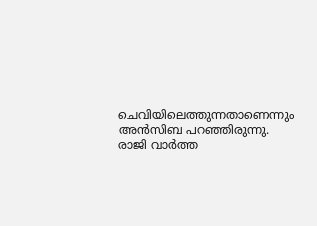ചെവിയിലെത്തുന്നതാണെന്നും അൻസിബ പറഞ്ഞിരുന്നു. രാജി വാർത്ത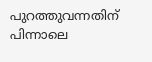പുറത്തുവന്നതിന് പിന്നാലെ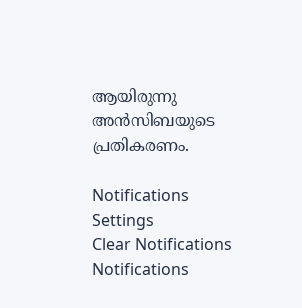ആയിരുന്നു അൻസിബയുടെ പ്രതികരണം.

Notifications
Settings
Clear Notifications
Notifications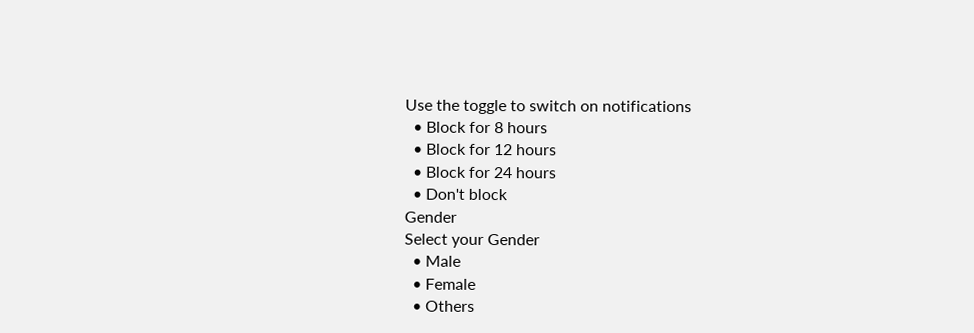Use the toggle to switch on notifications
  • Block for 8 hours
  • Block for 12 hours
  • Block for 24 hours
  • Don't block
Gender
Select your Gender
  • Male
  • Female
  • Others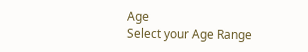Age
Select your Age Range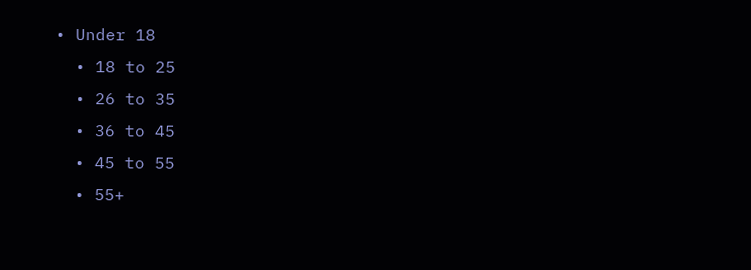• Under 18
  • 18 to 25
  • 26 to 35
  • 36 to 45
  • 45 to 55
  • 55+